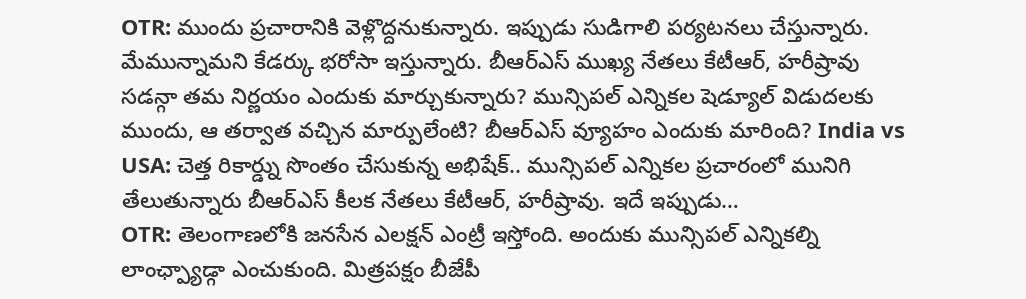OTR: ముందు ప్రచారానికి వెళ్లొద్దనుకున్నారు. ఇప్పుడు సుడిగాలి పర్యటనలు చేస్తున్నారు. మేమున్నామని కేడర్కు భరోసా ఇస్తున్నారు. బీఆర్ఎస్ ముఖ్య నేతలు కేటీఆర్, హరీష్రావు సడన్గా తమ నిర్ణయం ఎందుకు మార్చుకున్నారు? మున్సిపల్ ఎన్నికల షెడ్యూల్ విడుదలకు ముందు, ఆ తర్వాత వచ్చిన మార్పులేంటి? బీఆర్ఎస్ వ్యూహం ఎందుకు మారింది? India vs USA: చెత్త రికార్డ్ను సొంతం చేసుకున్న అభిషేక్.. మున్సిపల్ ఎన్నికల ప్రచారంలో మునిగి తేలుతున్నారు బీఆర్ఎస్ కీలక నేతలు కేటీఆర్, హరీష్రావు. ఇదే ఇప్పుడు…
OTR: తెలంగాణలోకి జనసేన ఎలక్షన్ ఎంట్రీ ఇస్తోంది. అందుకు మున్సిపల్ ఎన్నికల్ని లాంఛ్ప్యాడ్గా ఎంచుకుంది. మిత్రపక్షం బీజేపీ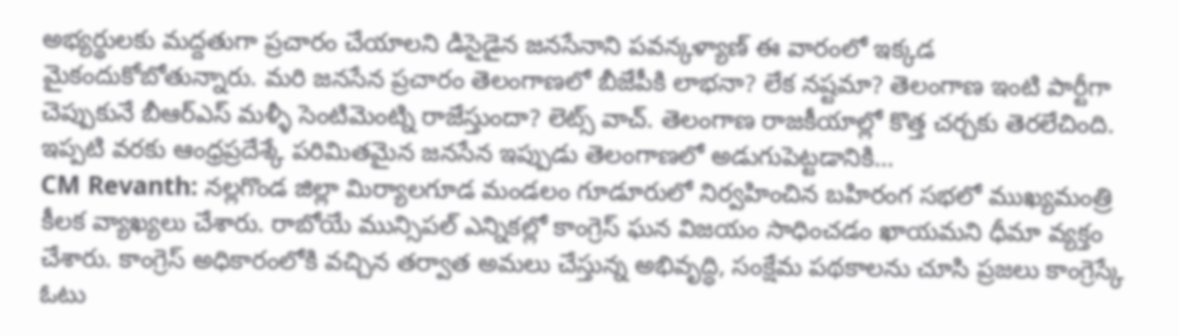అభ్యర్థులకు మద్దతుగా ప్రచారం చేయాలని డిసైడైన జనసేనాని పవన్కళ్యాణ్ ఈ వారంలో ఇక్కడ మైకందుకోబోతున్నారు. మరి జనసేన ప్రచారం తెలంగాణలో బీజేపీకి లాభనా? లేక నష్టమా? తెలంగాణ ఇంటి పార్టీగా చెప్పుకునే బీఆర్ఎస్ మళ్ళీ సెంటిమెంట్ని రాజేస్తుందా? లెట్స్ వాచ్. తెలంగాణ రాజకీయాల్లో కొత్త చర్చకు తెరలేచింది. ఇప్పటి వరకు ఆంధ్రప్రదేశ్కే పరిమితమైన జనసేన ఇప్పుడు తెలంగాణలో అడుగుపెట్టడానికి…
CM Revanth: నల్లగొండ జిల్లా మిర్యాలగూడ మండలం గూడూరులో నిర్వహించిన బహిరంగ సభలో ముఖ్యమంత్రి కీలక వ్యాఖ్యలు చేశారు. రాబోయే మున్సిపల్ ఎన్నికల్లో కాంగ్రెస్ ఘన విజయం సాధించడం ఖాయమని ధీమా వ్యక్తం చేశారు. కాంగ్రెస్ అధికారంలోకి వచ్చిన తర్వాత అమలు చేస్తున్న అభివృద్ధి, సంక్షేమ పథకాలను చూసి ప్రజలు కాంగ్రెస్కే ఓటు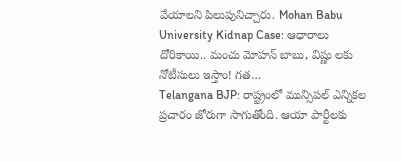వేయాలని పిలుపునిచ్చారు. Mohan Babu University Kidnap Case: ఆధారాలు దోరికాయి.. మంచు మోహన్ బాబు, విష్ణు లకు నోటీసులు ఇస్తాం! గత…
Telangana BJP: రాష్ట్రంలో మున్సిపల్ ఎన్నికల ప్రచారం జోరుగా సాగుతోంది. ఆయా పార్టీలకు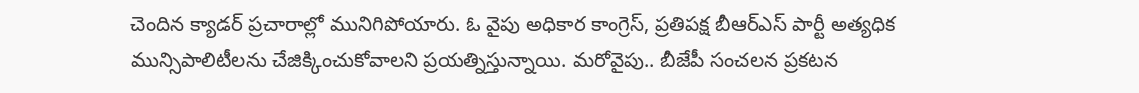చెందిన క్యాడర్ ప్రచారాల్లో మునిగిపోయారు. ఓ వైపు అధికార కాంగ్రెస్, ప్రతిపక్ష బీఆర్ఎస్ పార్టీ అత్యధిక మున్సిపాలిటీలను చేజిక్కించుకోవాలని ప్రయత్నిస్తున్నాయి. మరోవైపు.. బీజేపీ సంచలన ప్రకటన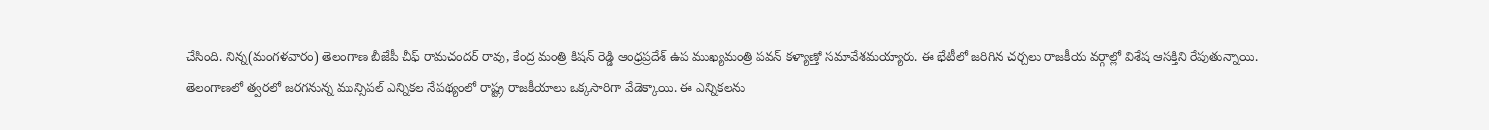చేసింది. నిన్న(మంగళవారం) తెలంగాణ బీజేపీ చీఫ్ రామచందర్ రావు, కేంద్ర మంత్రి కిషన్ రెడ్డి ఆంధ్రప్రదేశ్ ఉప ముఖ్యమంత్రి పవన్ కళ్యాణ్తో సమావేశమయ్యారు. ఈ భేటీలో జరిగిన చర్చలు రాజకీయ వర్గాల్లో విశేష ఆసక్తిని రేపుతున్నాయి.
తెలంగాణలో త్వరలో జరగనున్న మున్సిపల్ ఎన్నికల నేపథ్యంలో రాష్ట్ర రాజకీయాలు ఒక్కసారిగా వేడెక్కాయి. ఈ ఎన్నికలను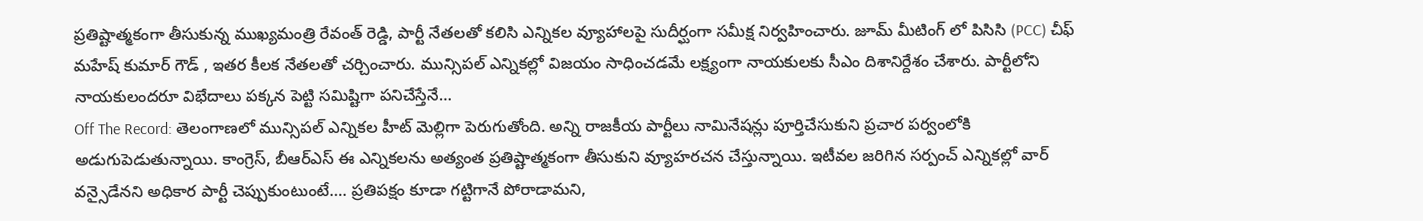ప్రతిష్టాత్మకంగా తీసుకున్న ముఖ్యమంత్రి రేవంత్ రెడ్డి, పార్టీ నేతలతో కలిసి ఎన్నికల వ్యూహాలపై సుదీర్ఘంగా సమీక్ష నిర్వహించారు. జూమ్ మీటింగ్ లో పిసిసి (PCC) చీఫ్ మహేష్ కుమార్ గౌడ్ , ఇతర కీలక నేతలతో చర్చించారు. మున్సిపల్ ఎన్నికల్లో విజయం సాధించడమే లక్ష్యంగా నాయకులకు సీఎం దిశానిర్దేశం చేశారు. పార్టీలోని నాయకులందరూ విభేదాలు పక్కన పెట్టి సమిష్టిగా పనిచేస్తేనే…
Off The Record: తెలంగాణలో మున్సిపల్ ఎన్నికల హీట్ మెల్లిగా పెరుగుతోంది. అన్ని రాజకీయ పార్టీలు నామినేషన్లు పూర్తిచేసుకుని ప్రచార పర్వంలోకి అడుగుపెడుతున్నాయి. కాంగ్రెస్, బీఆర్ఎస్ ఈ ఎన్నికలను అత్యంత ప్రతిష్టాత్మకంగా తీసుకుని వ్యూహరచన చేస్తున్నాయి. ఇటీవల జరిగిన సర్పంచ్ ఎన్నికల్లో వార్ వన్సైడేనని అధికార పార్టీ చెప్పుకుంటుంటే…. ప్రతిపక్షం కూడా గట్టిగానే పోరాడామని,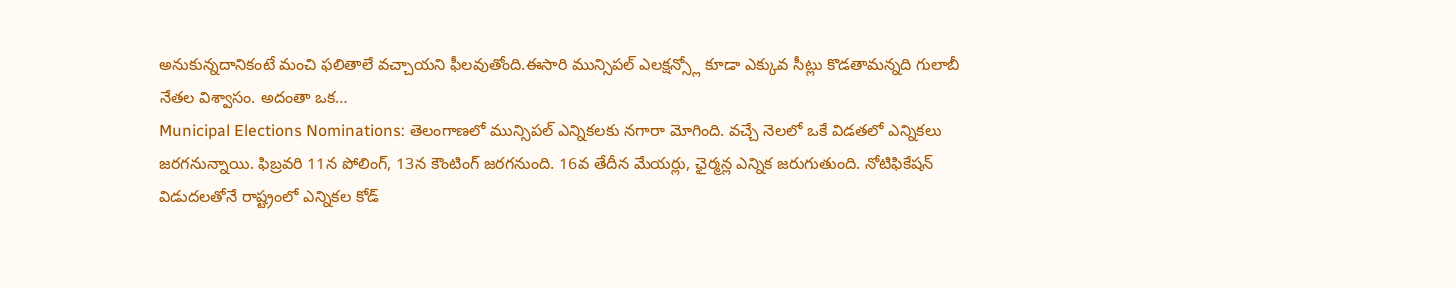అనుకున్నదానికంటే మంచి ఫలితాలే వచ్చాయని ఫీలవుతోంది.ఈసారి మున్సిపల్ ఎలక్షన్స్లో కూడా ఎక్కువ సీట్లు కొడతామన్నది గులాబీ నేతల విశ్వాసం. అదంతా ఒక…
Municipal Elections Nominations: తెలంగాణలో మున్సిపల్ ఎన్నికలకు నగారా మోగింది. వచ్చే నెలలో ఒకే విడతలో ఎన్నికలు జరగనున్నాయి. ఫిబ్రవరి 11న పోలింగ్, 13న కౌంటింగ్ జరగనుంది. 16వ తేదీన మేయర్లు, ఛైర్మన్ల ఎన్నిక జరుగుతుంది. నోటిఫికేషన్ విడుదలతోనే రాష్ట్రంలో ఎన్నికల కోడ్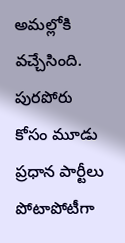అమల్లోకి వచ్చేసింది. పురపోరు కోసం మూడు ప్రధాన పార్టీలు పోటాపోటీగా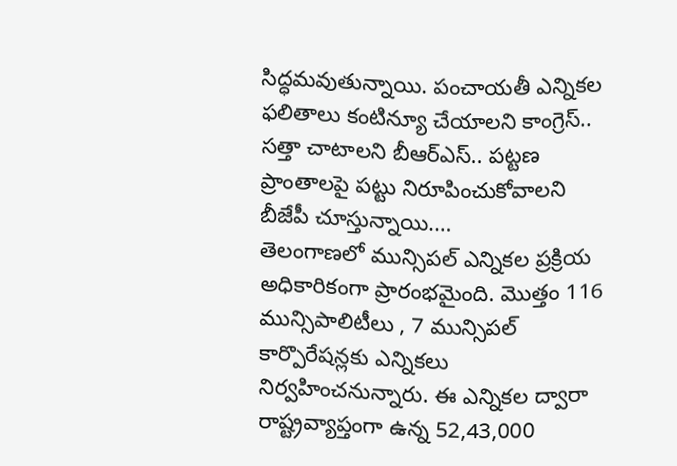సిద్ధమవుతున్నాయి. పంచాయతీ ఎన్నికల ఫలితాలు కంటిన్యూ చేయాలని కాంగ్రెస్.. సత్తా చాటాలని బీఆర్ఎస్.. పట్టణ ప్రాంతాలపై పట్టు నిరూపించుకోవాలని బీజేపీ చూస్తున్నాయి.…
తెలంగాణలో మున్సిపల్ ఎన్నికల ప్రక్రియ అధికారికంగా ప్రారంభమైంది. మొత్తం 116 మున్సిపాలిటీలు , 7 మున్సిపల్ కార్పొరేషన్లకు ఎన్నికలు నిర్వహించనున్నారు. ఈ ఎన్నికల ద్వారా రాష్ట్రవ్యాప్తంగా ఉన్న 52,43,000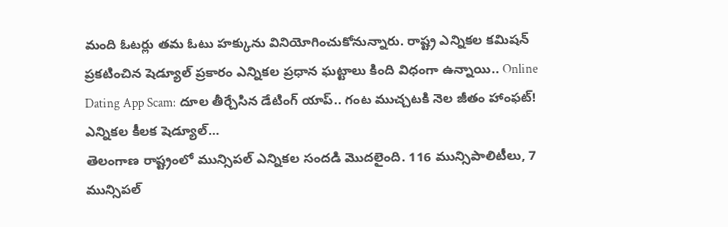మంది ఓటర్లు తమ ఓటు హక్కును వినియోగించుకోనున్నారు. రాష్ట్ర ఎన్నికల కమిషన్ ప్రకటించిన షెడ్యూల్ ప్రకారం ఎన్నికల ప్రధాన ఘట్టాలు కింది విధంగా ఉన్నాయి.. Online Dating App Scam: దూల తీర్చేసిన డేటింగ్ యాప్.. గంట ముచ్చటకి నెల జీతం హాంఫట్! ఎన్నికల కీలక షెడ్యూల్…
తెలంగాణ రాష్ట్రంలో మున్సిపల్ ఎన్నికల సందడి మొదలైంది. 116 మున్సిపాలిటీలు, 7 మున్సిపల్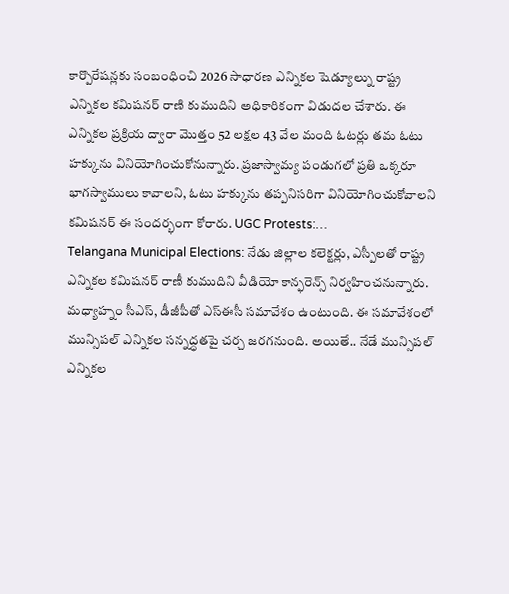కార్పొరేషన్లకు సంబంధించి 2026 సాధారణ ఎన్నికల షెడ్యూల్ను రాష్ట్ర ఎన్నికల కమిషనర్ రాణి కుముదిని అధికారికంగా విడుదల చేశారు. ఈ ఎన్నికల ప్రక్రియ ద్వారా మొత్తం 52 లక్షల 43 వేల మంది ఓటర్లు తమ ఓటు హక్కును వినియోగించుకోనున్నారు. ప్రజాస్వామ్య పండుగలో ప్రతి ఒక్కరూ భాగస్వాములు కావాలని, ఓటు హక్కును తప్పనిసరిగా వినియోగించుకోవాలని కమిషనర్ ఈ సందర్భంగా కోరారు. UGC Protests:…
Telangana Municipal Elections: నేడు జిల్లాల కలెక్టర్లు, ఎస్పీలతో రాష్ట్ర ఎన్నికల కమిషనర్ రాణీ కుముదిని వీడియో కాన్ఫరెన్స్ నిర్వహించనున్నారు. మధ్యాహ్నం సీఎస్, డీజీపీతో ఎస్ఈసీ సమావేశం ఉంటుంది. ఈ సమావేశంలో మున్సిపల్ ఎన్నికల సన్నద్ధతపై చర్చ జరగనుంది. అయితే.. నేడే మున్సిపల్ ఎన్నికల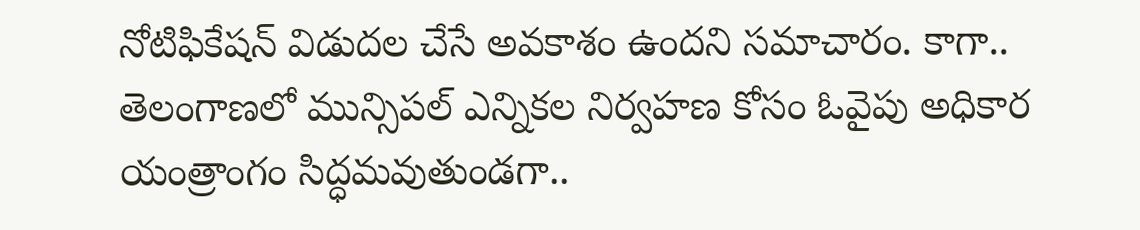నోటిఫికేషన్ విడుదల చేసే అవకాశం ఉందని సమాచారం. కాగా.. తెలంగాణలో మున్సిపల్ ఎన్నికల నిర్వహణ కోసం ఓవైపు అధికార యంత్రాంగం సిద్ధమవుతుండగా..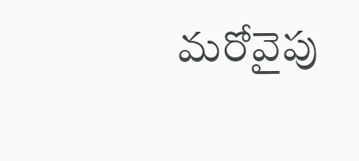మరోవైపు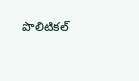పొలిటికల్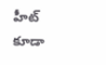హీట్ కూడా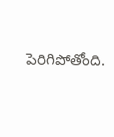పెరిగిపోతోంది.